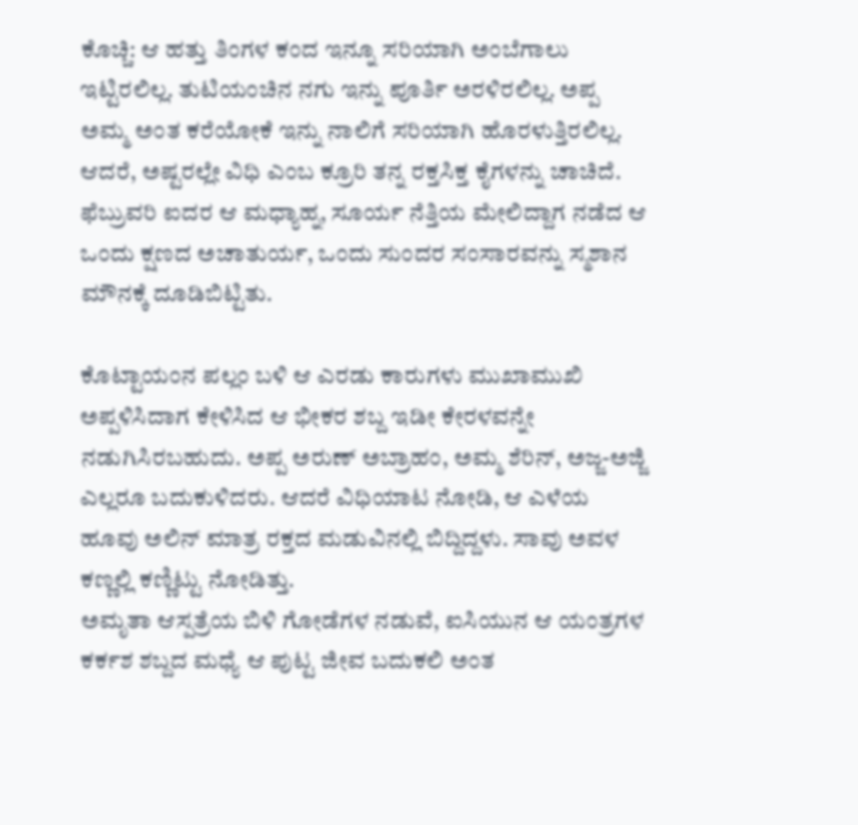ಕೊಚ್ಚಿ: ಆ ಹತ್ತು ತಿಂಗಳ ಕಂದ ಇನ್ನೂ ಸರಿಯಾಗಿ ಅಂಬೆಗಾಲು ಇಟ್ಟಿರಲಿಲ್ಲ. ತುಟಿಯಂಚಿನ ನಗು ಇನ್ನು ಪೂರ್ತಿ ಅರಳಿರಲಿಲ್ಲ. ಅಪ್ಪ ಅಮ್ಮ ಅಂತ ಕರೆಯೋಕೆ ಇನ್ನು ನಾಲಿಗೆ ಸರಿಯಾಗಿ ಹೊರಳುತ್ತಿರಲಿಲ್ಲ. ಆದರೆ, ಅಷ್ಟರಲ್ಲೇ ವಿಧಿ ಎಂಬ ಕ್ರೂರಿ ತನ್ನ ರಕ್ತಸಿಕ್ತ ಕೈಗಳನ್ನು ಚಾಚಿದೆ. ಫೆಬ್ರುವರಿ ಐದರ ಆ ಮಧ್ಯಾಹ್ನ, ಸೂರ್ಯ ನೆತ್ತಿಯ ಮೇಲಿದ್ದಾಗ ನಡೆದ ಆ ಒಂದು ಕ್ಷಣದ ಅಚಾತುರ್ಯ, ಒಂದು ಸುಂದರ ಸಂಸಾರವನ್ನು ಸ್ಮಶಾನ ಮೌನಕ್ಕೆ ದೂಡಿಬಿಟ್ಟಿತು.

ಕೊಟ್ಟಾಯಂನ ಪಲ್ಲಂ ಬಳಿ ಆ ಎರಡು ಕಾರುಗಳು ಮುಖಾಮುಖಿ ಅಪ್ಪಳಿಸಿದಾಗ ಕೇಳಿಸಿದ ಆ ಭೀಕರ ಶಬ್ದ ಇಡೀ ಕೇರಳವನ್ನೇ ನಡುಗಿಸಿರಬಹುದು. ಅಪ್ಪ ಅರುಣ್ ಅಬ್ರಾಹಂ, ಅಮ್ಮ ಶೆರಿನ್, ಅಜ್ಜ-ಅಜ್ಜಿ ಎಲ್ಲರೂ ಬದುಕುಳಿದರು. ಆದರೆ ವಿಧಿಯಾಟ ನೋಡಿ, ಆ ಎಳೆಯ ಹೂವು ಅಲಿನ್ ಮಾತ್ರ ರಕ್ತದ ಮಡುವಿನಲ್ಲಿ ಬಿದ್ದಿದ್ದಳು. ಸಾವು ಅವಳ ಕಣ್ಣಲ್ಲಿ ಕಣ್ಣಿಟ್ಟು ನೋಡಿತ್ತು.
ಅಮೃತಾ ಆಸ್ಪತ್ರೆಯ ಬಿಳಿ ಗೋಡೆಗಳ ನಡುವೆ, ಐಸಿಯುನ ಆ ಯಂತ್ರಗಳ ಕರ್ಕಶ ಶಬ್ದದ ಮಧ್ಯೆ ಆ ಪುಟ್ಟ ಜೀವ ಬದುಕಲಿ ಅಂತ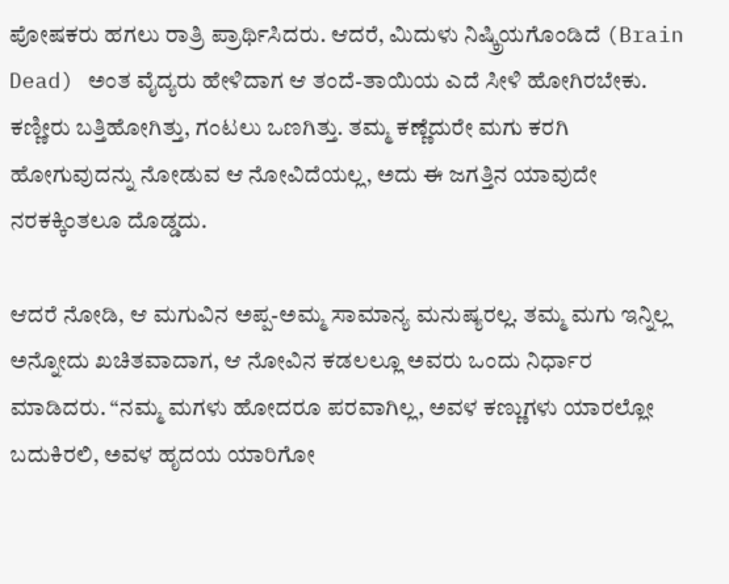ಪೋಷಕರು ಹಗಲು ರಾತ್ರಿ ಪ್ರಾರ್ಥಿಸಿದರು. ಆದರೆ, ಮಿದುಳು ನಿಷ್ಕ್ರಿಯಗೊಂಡಿದೆ (Brain Dead) ಅಂತ ವೈದ್ಯರು ಹೇಳಿದಾಗ ಆ ತಂದೆ-ತಾಯಿಯ ಎದೆ ಸೀಳಿ ಹೋಗಿರಬೇಕು. ಕಣ್ಣೀರು ಬತ್ತಿಹೋಗಿತ್ತು, ಗಂಟಲು ಒಣಗಿತ್ತು. ತಮ್ಮ ಕಣ್ಣೆದುರೇ ಮಗು ಕರಗಿ ಹೋಗುವುದನ್ನು ನೋಡುವ ಆ ನೋವಿದೆಯಲ್ಲ, ಅದು ಈ ಜಗತ್ತಿನ ಯಾವುದೇ ನರಕಕ್ಕಿಂತಲೂ ದೊಡ್ಡದು.

ಆದರೆ ನೋಡಿ, ಆ ಮಗುವಿನ ಅಪ್ಪ-ಅಮ್ಮ ಸಾಮಾನ್ಯ ಮನುಷ್ಯರಲ್ಲ. ತಮ್ಮ ಮಗು ಇನ್ನಿಲ್ಲ ಅನ್ನೋದು ಖಚಿತವಾದಾಗ, ಆ ನೋವಿನ ಕಡಲಲ್ಲೂ ಅವರು ಒಂದು ನಿರ್ಧಾರ ಮಾಡಿದರು. “ನಮ್ಮ ಮಗಳು ಹೋದರೂ ಪರವಾಗಿಲ್ಲ, ಅವಳ ಕಣ್ಣುಗಳು ಯಾರಲ್ಲೋ ಬದುಕಿರಲಿ, ಅವಳ ಹೃದಯ ಯಾರಿಗೋ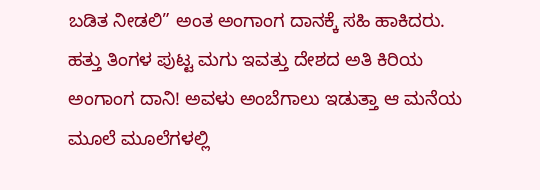ಬಡಿತ ನೀಡಲಿ” ಅಂತ ಅಂಗಾಂಗ ದಾನಕ್ಕೆ ಸಹಿ ಹಾಕಿದರು.
ಹತ್ತು ತಿಂಗಳ ಪುಟ್ಟ ಮಗು ಇವತ್ತು ದೇಶದ ಅತಿ ಕಿರಿಯ ಅಂಗಾಂಗ ದಾನಿ! ಅವಳು ಅಂಬೆಗಾಲು ಇಡುತ್ತಾ ಆ ಮನೆಯ ಮೂಲೆ ಮೂಲೆಗಳಲ್ಲಿ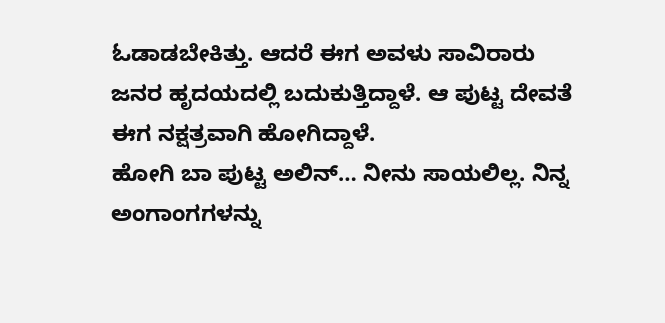ಓಡಾಡಬೇಕಿತ್ತು. ಆದರೆ ಈಗ ಅವಳು ಸಾವಿರಾರು ಜನರ ಹೃದಯದಲ್ಲಿ ಬದುಕುತ್ತಿದ್ದಾಳೆ. ಆ ಪುಟ್ಟ ದೇವತೆ ಈಗ ನಕ್ಷತ್ರವಾಗಿ ಹೋಗಿದ್ದಾಳೆ.
ಹೋಗಿ ಬಾ ಪುಟ್ಟ ಅಲಿನ್… ನೀನು ಸಾಯಲಿಲ್ಲ. ನಿನ್ನ ಅಂಗಾಂಗಗಳನ್ನು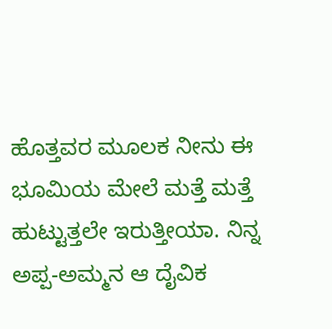ಹೊತ್ತವರ ಮೂಲಕ ನೀನು ಈ ಭೂಮಿಯ ಮೇಲೆ ಮತ್ತೆ ಮತ್ತೆ ಹುಟ್ಟುತ್ತಲೇ ಇರುತ್ತೀಯಾ. ನಿನ್ನ ಅಪ್ಪ-ಅಮ್ಮನ ಆ ದೈವಿಕ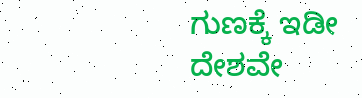ಗುಣಕ್ಕೆ ಇಡೀ ದೇಶವೇ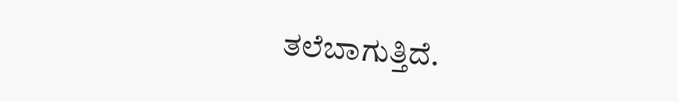ತಲೆಬಾಗುತ್ತಿದೆ.